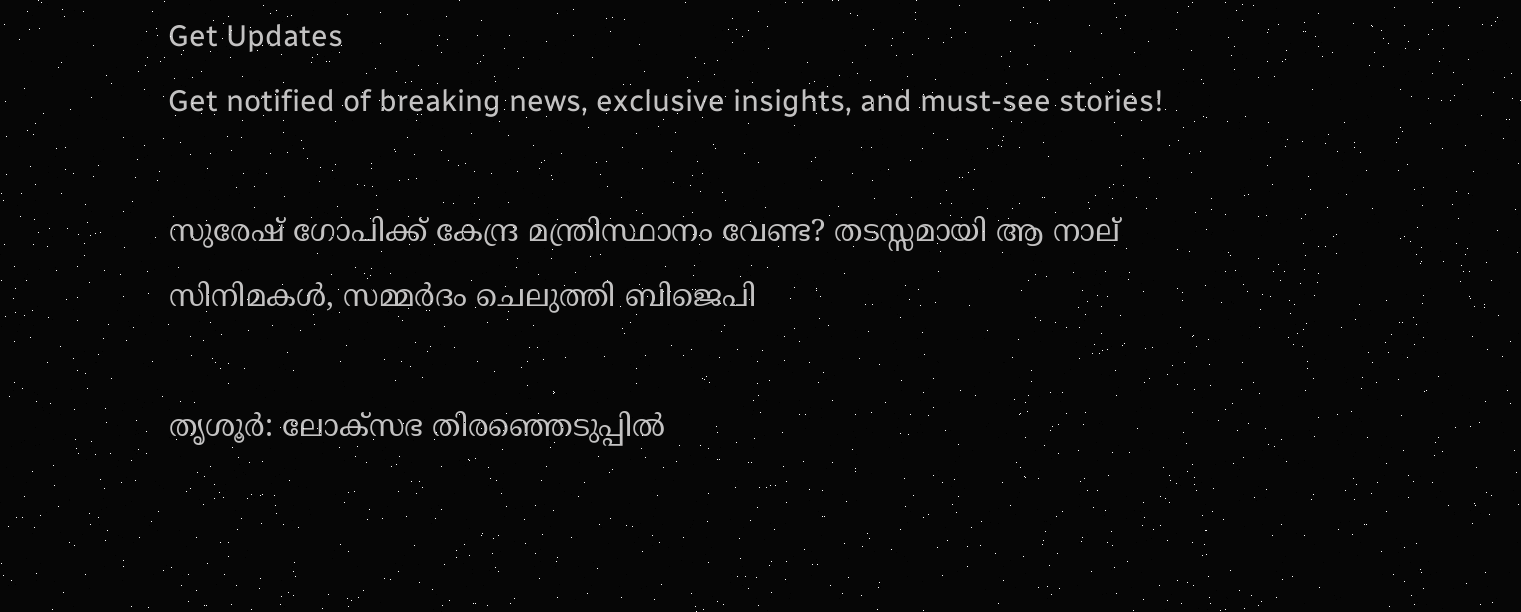Get Updates
Get notified of breaking news, exclusive insights, and must-see stories!

സുരേഷ് ഗോപിക്ക് കേന്ദ്ര മന്ത്രിസ്ഥാനം വേണ്ട? തടസ്സമായി ആ നാല് സിനിമകള്‍, സമ്മർദം ചെലുത്തി ബിജെപി

തൃശൂർ: ലോക്സഭ തിരഞ്ഞെടുപ്പില്‍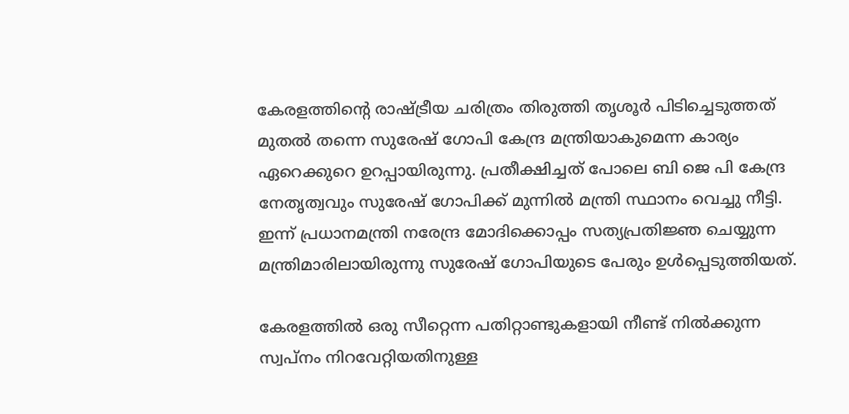കേരളത്തിന്റെ രാഷ്ട്രീയ ചരിത്രം തിരുത്തി തൃശൂർ പിടിച്ചെടുത്തത് മുതല്‍ തന്നെ സുരേഷ് ഗോപി കേന്ദ്ര മന്ത്രിയാകുമെന്ന കാര്യം ഏറെക്കുറെ ഉറപ്പായിരുന്നു. പ്രതീക്ഷിച്ചത് പോലെ ബി ജെ പി കേന്ദ്ര നേതൃത്വവും സുരേഷ് ഗോപിക്ക് മുന്നില്‍ മന്ത്രി സ്ഥാനം വെച്ചു നീട്ടി. ഇന്ന് പ്രധാനമന്ത്രി നരേന്ദ്ര മോദിക്കൊപ്പം സത്യപ്രതിജ്ഞ ചെയ്യുന്ന മന്ത്രിമാരിലായിരുന്നു സുരേഷ് ഗോപിയുടെ പേരും ഉള്‍പ്പെടുത്തിയത്.

കേരളത്തില്‍ ഒരു സീറ്റെന്ന പതിറ്റാണ്ടുകളായി നീണ്ട് നില്‍ക്കുന്ന സ്വപ്നം നിറവേറ്റിയതിനുള്ള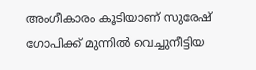അംഗീകാരം കൂടിയാണ് സുരേഷ് ഗോപിക്ക് മുന്നില്‍ വെച്ചുനീട്ടിയ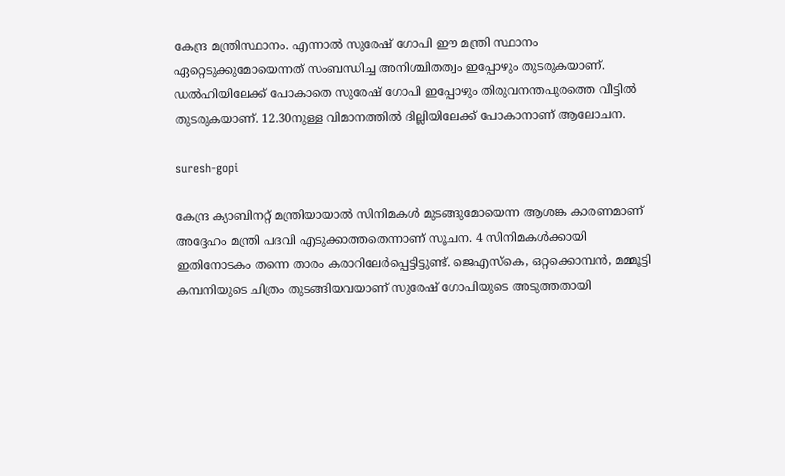കേന്ദ്ര മന്ത്രിസ്ഥാനം. എന്നാല്‍ സുരേഷ് ഗോപി ഈ മന്ത്രി സ്ഥാനം ഏറ്റെടുക്കുമോയെന്നത് സംബന്ധിച്ച അനിശ്ചിതത്വം ഇപ്പോഴും തുടരുകയാണ്. ഡല്‍ഹിയിലേക്ക് പോകാതെ സുരേഷ് ഗോപി ഇപ്പോഴും തിരുവനന്തപുരത്തെ വീട്ടില്‍ തുടരുകയാണ്. 12.30നുള്ള വിമാനത്തിൽ ദില്ലിയിലേക്ക് പോകാനാണ് ആലോചന.

suresh-gopi

കേന്ദ്ര ക്യാബിനറ്റ് മന്ത്രിയായാല്‍ സിനിമകള്‍ മുടങ്ങുമോയെന്ന ആശങ്ക കാരണമാണ് അദ്ദേഹം മന്ത്രി പദവി എടുക്കാത്തതെന്നാണ് സൂചന. 4 സിനിമകള്‍ക്കായി ഇതിനോടകം തന്നെ താരം കരാറിലേർപ്പെട്ടിട്ടുണ്ട്. ജെഎസ്കെ, ഒറ്റക്കൊമ്പന്‍, മമ്മൂട്ടി കമ്പനിയുടെ ചിത്രം തുടങ്ങിയവയാണ് സുരേഷ് ഗോപിയുടെ അടുത്തതായി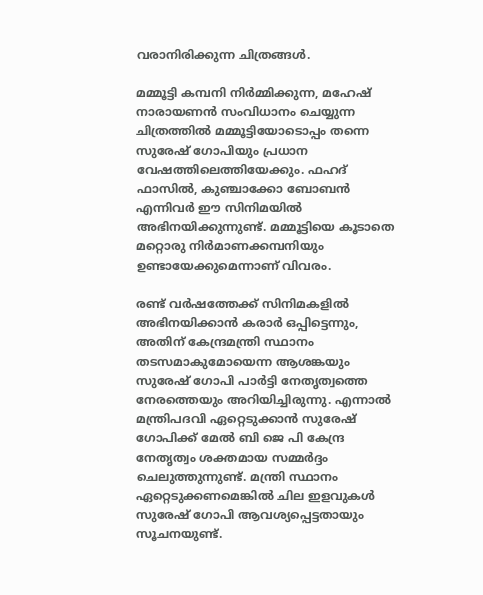വരാനിരിക്കുന്ന ചിത്രങ്ങള്‍.

മമ്മൂട്ടി കമ്പനി നിർമ്മിക്കുന്ന, മഹേഷ് നാരായണൻ സംവിധാനം ചെയ്യുന്ന ചിത്രത്തില്‍ മമ്മൂട്ടിയോടൊപ്പം തന്നെ സുരേഷ് ഗോപിയും പ്രധാന വേഷത്തിലെത്തിയേക്കും. ഫഹദ് ഫാസിൽ, കുഞ്ചാക്കോ ബോബൻ എന്നിവർ ഈ സിനിമയിൽ അഭിനയിക്കുന്നുണ്ട്. മമ്മൂട്ടിയെ കൂടാതെ മറ്റൊരു നിർമാണക്കമ്പനിയും ഉണ്ടായേക്കുമെന്നാണ് വിവരം.

രണ്ട് വർഷത്തേക്ക് സിനിമകളിൽ അഭിനയിക്കാൻ കരാർ ഒപ്പിട്ടെന്നും, അതിന് കേന്ദ്രമന്ത്രി സ്ഥാനം തടസമാകുമോയെന്ന ആശങ്കയും സുരേഷ് ഗോപി പാർട്ടി നേതൃത്വത്തെ നേരത്തെയും അറിയിച്ചിരുന്നു. എന്നാല്‍ മന്ത്രിപദവി ഏറ്റെടുക്കാന്‍ സുരേഷ് ഗോപിക്ക് മേല്‍ ബി ജെ പി കേന്ദ്ര നേതൃത്വം ശക്തമായ സമ്മർദ്ദം ചെലുത്തുന്നുണ്ട്. മന്ത്രി സ്ഥാനം ഏറ്റെടുക്കണമെങ്കില്‍ ചില ഇളവുകള്‍ സുരേഷ് ഗോപി ആവശ്യപ്പെട്ടതായും സൂചനയുണ്ട്.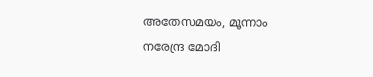അതേസമയം, മൂന്നാം നരേന്ദ്ര മോദി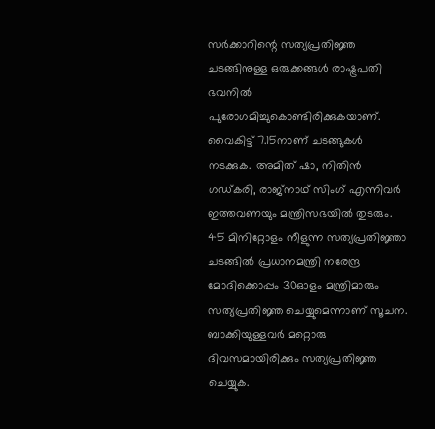സർക്കാറിന്റെ സത്യപ്രതിജ്ഞ ചടങ്ങിനുള്ള ഒരുക്കങ്ങള്‍ രാഷ്ട്രപതി ഭവനില്‍ പുരോഗമിച്ചുകൊണ്ടിരിക്കുകയാണ്. വൈകിട്ട് 7.15നാണ് ചടങ്ങുകള്‍ നടക്കുക. അമിത് ഷാ, നിതിൻ ഗഡ്കരി, രാജ്നാഥ് സിംഗ് എന്നിവർ ഇത്തവണയും മന്ത്രിസഭയില്‍ തുടരും. 45 മിനിറ്റോളം നീളുന്ന സത്യപ്രതിജ്ഞാ ചടങ്ങില്‍ പ്രധാനമന്ത്രി നരേന്ദ്ര മോദിക്കൊപ്പം 30ഓളം മന്ത്രിമാരും സത്യപ്രതിജ്ഞ ചെയ്യുമെന്നാണ് സൂചന. ബാക്കിയുള്ളവർ മറ്റൊരു ദിവസമായിരിക്കും സത്യപ്രതിജ്ഞ ചെയ്യുക.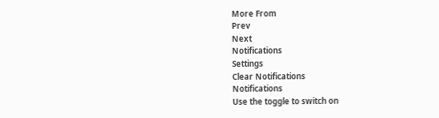More From
Prev
Next
Notifications
Settings
Clear Notifications
Notifications
Use the toggle to switch on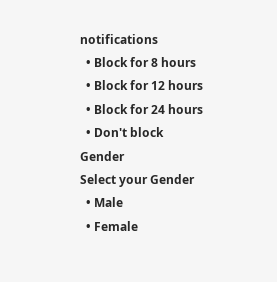notifications
  • Block for 8 hours
  • Block for 12 hours
  • Block for 24 hours
  • Don't block
Gender
Select your Gender
  • Male
  • Female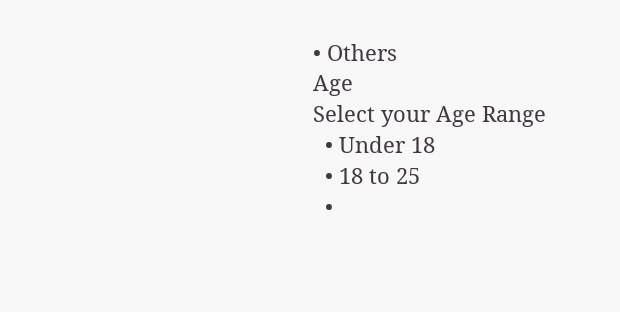• Others
Age
Select your Age Range
  • Under 18
  • 18 to 25
  •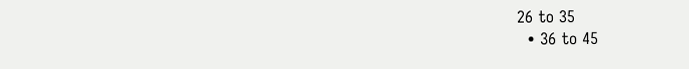26 to 35
  • 36 to 45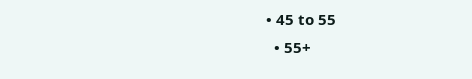• 45 to 55
  • 55+